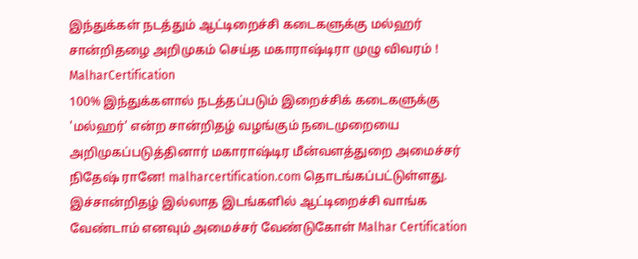இந்துக்கள் நடத்தும் ஆட்டிறைச்சி கடைகளுக்கு மல்ஹர் சான்றிதழை அறிமுகம் செய்த மகாராஷ்டிரா முழு விவரம் ! MalharCertification
100% இந்துக்களால் நடத்தப்படும் இறைச்சிக் கடைகளுக்கு 'மல்ஹர்' என்ற சான்றிதழ் வழங்கும் நடைமுறையை அறிமுகப்படுத்தினார் மகாராஷ்டிர மீன்வளத்துறை அமைச்சர் நிதேஷ் ரானே! malharcertification.com தொடங்கப்பட்டுள்ளது. இச்சான்றிதழ் இல்லாத இடங்களில் ஆட்டிறைச்சி வாங்க வேண்டாம் எனவும் அமைச்சர் வேண்டுகோள் Malhar Certification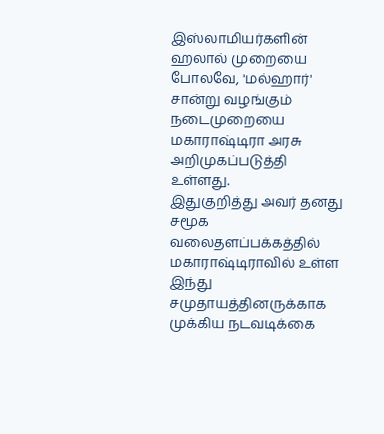இஸ்லாமியர்களின் ஹலால் முறையை போலவே, 'மல்ஹார்' சான்று வழங்கும் நடைமுறையை மகாராஷ்டிரா அரசு அறிமுகப்படுத்தி உள்ளது.
இதுகுறித்து அவர் தனது சமூக வலைதளப்பக்கத்தில்
மகாராஷ்டிராவில் உள்ள இந்து சமுதாயத்தினருக்காக முக்கிய நடவடிக்கை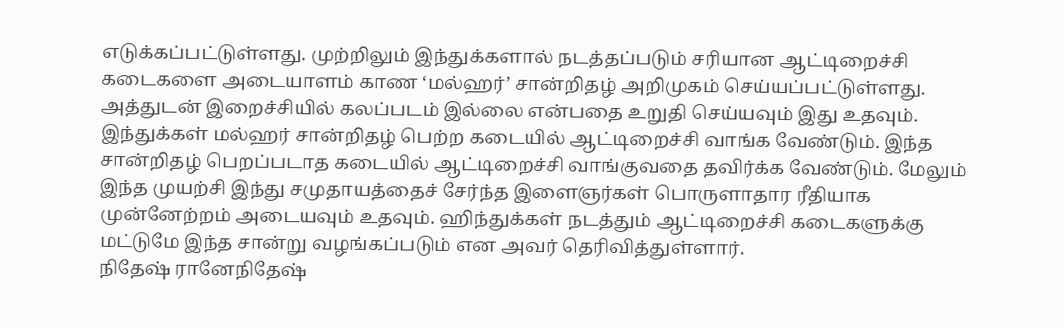எடுக்கப்பட்டுள்ளது. முற்றிலும் இந்துக்களால் நடத்தப்படும் சரியான ஆட்டிறைச்சி கடைகளை அடையாளம் காண ‘மல்ஹர்’ சான்றிதழ் அறிமுகம் செய்யப்பட்டுள்ளது.
அத்துடன் இறைச்சியில் கலப்படம் இல்லை என்பதை உறுதி செய்யவும் இது உதவும். இந்துக்கள் மல்ஹர் சான்றிதழ் பெற்ற கடையில் ஆட்டிறைச்சி வாங்க வேண்டும். இந்த சான்றிதழ் பெறப்படாத கடையில் ஆட்டிறைச்சி வாங்குவதை தவிர்க்க வேண்டும். மேலும் இந்த முயற்சி இந்து சமுதாயத்தைச் சேர்ந்த இளைஞர்கள் பொருளாதார ரீதியாக முன்னேற்றம் அடையவும் உதவும். ஹிந்துக்கள் நடத்தும் ஆட்டிறைச்சி கடைகளுக்கு மட்டுமே இந்த சான்று வழங்கப்படும் என அவர் தெரிவித்துள்ளார்.
நிதேஷ் ரானேநிதேஷ்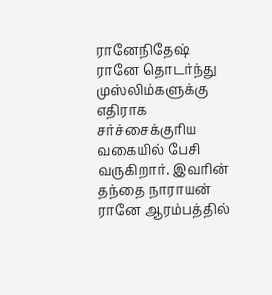ரானேநிதேஷ் ரானே தொடர்ந்து முஸ்லிம்களுக்கு எதிராக சர்ச்சைக்குரிய வகையில் பேசி வருகிறார். இவரின் தந்தை நாராயன் ரானே ஆரம்பத்தில்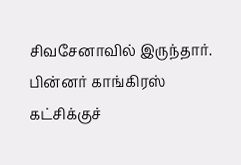சிவசேனாவில் இருந்தார். பின்னர் காங்கிரஸ் கட்சிக்குச்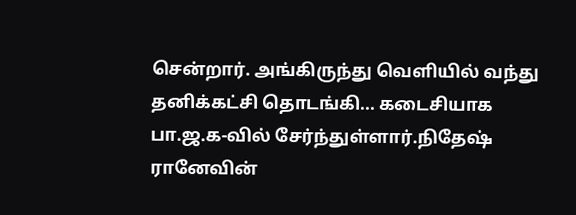சென்றார். அங்கிருந்து வெளியில் வந்து தனிக்கட்சி தொடங்கி... கடைசியாக பா.ஜ.க-வில் சேர்ந்துள்ளார்.நிதேஷ் ரானேவின்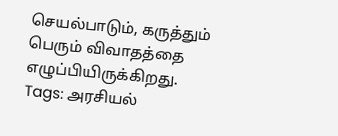செயல்பாடும், கருத்தும் பெரும் விவாதத்தை எழுப்பியிருக்கிறது.
Tags: அரசியல்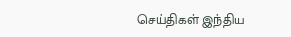செய்திகள் இந்திய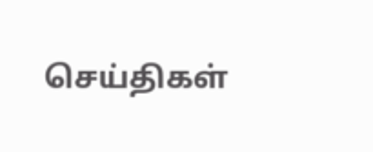செய்திகள்